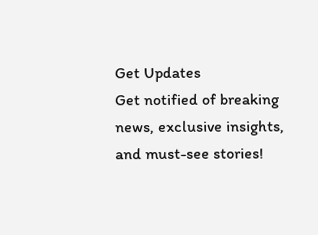Get Updates
Get notified of breaking news, exclusive insights, and must-see stories!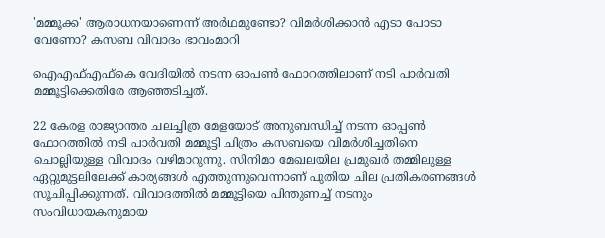'മമ്മൂക്ക' ആരാധനയാണെന്ന് അര്‍ഥമുണ്ടോ? വിമര്‍ശിക്കാന്‍ എടാ പോടാ വേണോ? കസബ വിവാദം ഭാവംമാറി

ഐഎഫ്എഫ്‌കെ വേദിയില്‍ നടന്ന ഓപണ്‍ ഫോറത്തിലാണ് നടി പാര്‍വതി മമ്മൂട്ടിക്കെതിരേ ആഞ്ഞടിച്ചത്.

22 കേരള രാജ്യാന്തര ചലച്ചിത്ര മേളയോട് അനുബന്ധിച്ച് നടന്ന ഓപ്പണ്‍ ഫോറത്തില്‍ നടി പാര്‍വതി മമ്മൂട്ടി ചിത്രം കസബയെ വിമര്‍ശിച്ചതിനെ ചൊല്ലിയുള്ള വിവാദം വഴിമാറുന്നു. സിനിമാ മേഖലയില പ്രമുഖര്‍ തമ്മിലുള്ള ഏറ്റുമുട്ടലിലേക്ക് കാര്യങ്ങള്‍ എത്തുന്നുവെന്നാണ് പുതിയ ചില പ്രതികരണങ്ങള്‍ സൂചിപ്പിക്കുന്നത്. വിവാദത്തില്‍ മമ്മൂട്ടിയെ പിന്തുണച്ച് നടനും സംവിധായകനുമായ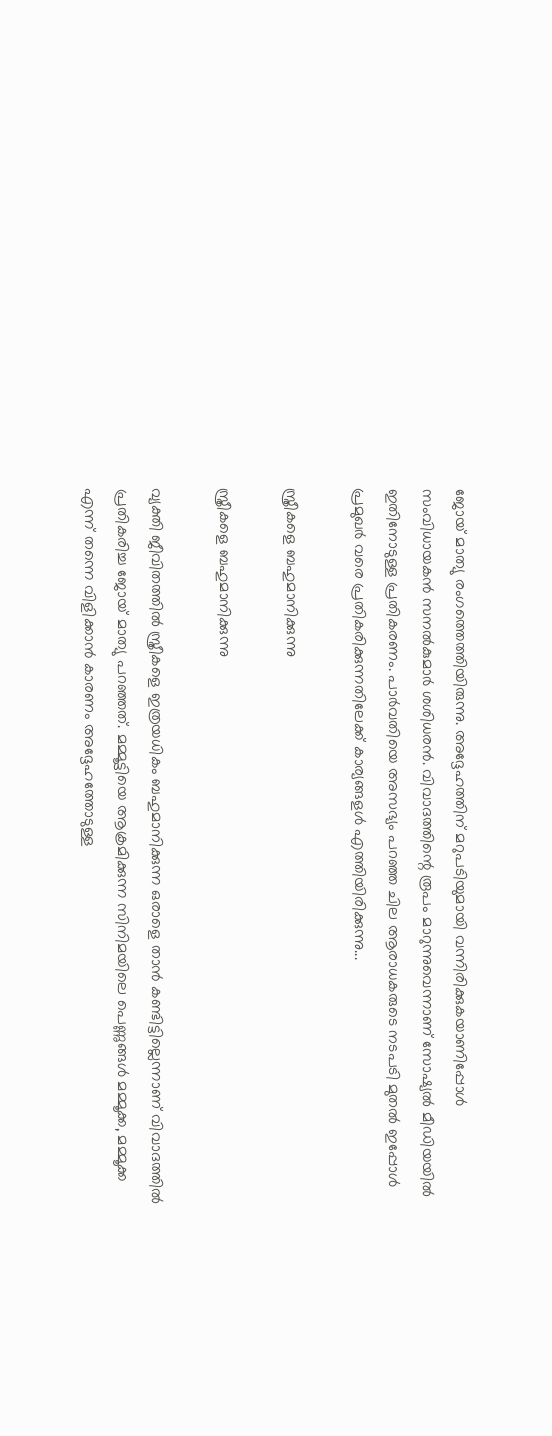ജോയ് മാത്യു രംഗത്തെത്തിയിരുന്നു. അദ്ദേഹത്തിന് മറുപടിയുമായി വന്നിരിക്കുകയാണിപ്പോള്‍ സംവിധായകന്‍ സനല്‍കുമാര്‍ ശശിധരന്‍. വിവാദത്തിന്റെ രൂപം മാറുന്നുവെന്നാണ് സോഷ്യല്‍ മീഡിയയില്‍ ഇതിനോടുള്ള പ്രതികരണം. പാര്‍വതിയെ അസഭ്യം പറഞ്ഞ ചില ആരാധകരുടെ നടപടി മുതല്‍ ഇപ്പോള്‍ പ്രമുഖര്‍ വരെ പ്രതികരിക്കുന്നതിലേക്ക് കാര്യങ്ങളള്‍ എത്തിയിരിക്കുന്നു...

സ്ത്രീകളെ ബഹുമാനിക്കുന്നു

സ്ത്രീകളെ ബഹുമാനിക്കുന്നു

വ്യക്തി ജീവിതത്തില്‍ സ്ത്രീകളെ ഇത്രയധികം ബഹുമാനിക്കുന്ന ഒരാളെ താന്‍ കണ്ടിട്ടില്ലെന്നാണ് വിവാദത്തില്‍ പ്രതികരിച്ച ജോയ് മാത്യു പറഞ്ഞത്. മമ്മൂട്ടിയെ ആക്രമിക്കുന്ന സിനിമയിലെ പെണ്ണുങ്ങള്‍ മമ്മൂക്ക, മമ്മൂക്ക എന്ന് തന്നെ വിളിക്കാന്‍ കാരണം അദ്ദേഹത്തോടുള്ള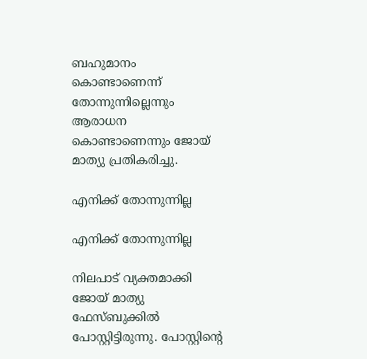ബഹുമാനം കൊണ്ടാണെന്ന് തോന്നുന്നില്ലെന്നും ആരാധന കൊണ്ടാണെന്നും ജോയ് മാത്യു പ്രതികരിച്ചു.

എനിക്ക് തോന്നുന്നില്ല

എനിക്ക് തോന്നുന്നില്ല

നിലപാട് വ്യക്തമാക്കി ജോയ് മാത്യു ഫേസ്ബുക്കില്‍ പോസ്റ്റിട്ടിരുന്നു. പോസ്റ്റിന്റെ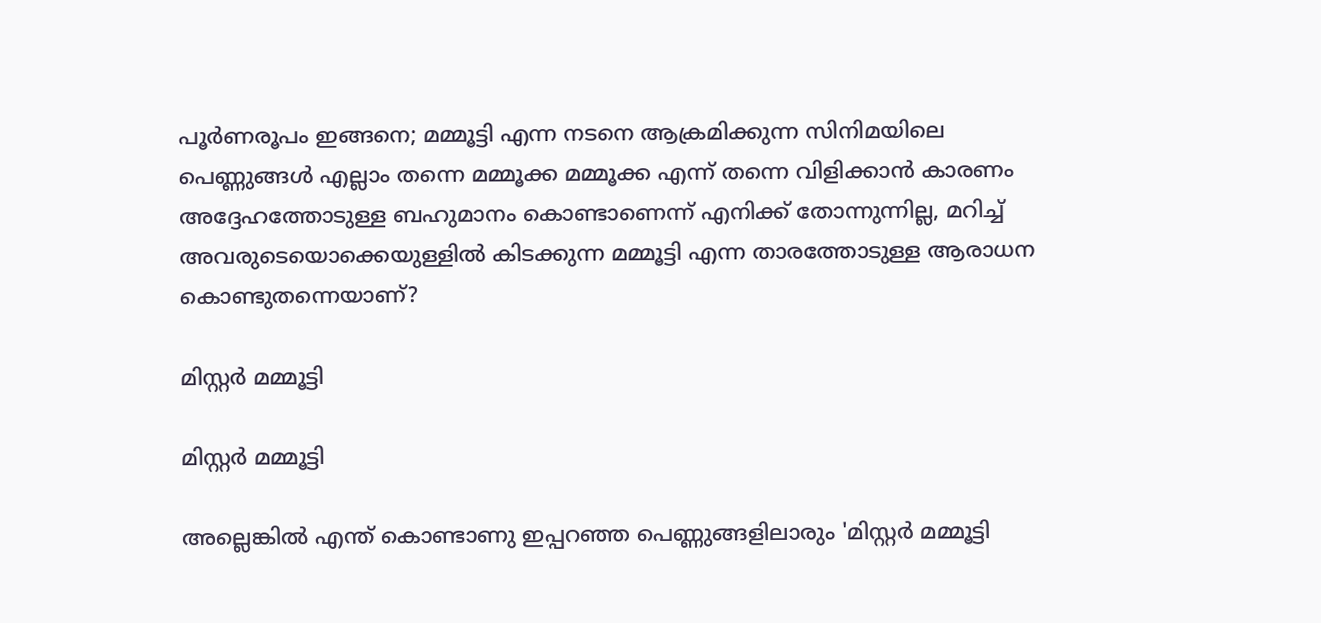പൂര്‍ണരൂപം ഇങ്ങനെ; മമ്മൂട്ടി എന്ന നടനെ ആക്രമിക്കുന്ന സിനിമയിലെ പെണ്ണുങ്ങള്‍ എല്ലാം തന്നെ മമ്മൂക്ക മമ്മൂക്ക എന്ന് തന്നെ വിളിക്കാന്‍ കാരണം അദ്ദേഹത്തോടുള്ള ബഹുമാനം കൊണ്ടാണെന്ന് എനിക്ക് തോന്നുന്നില്ല, മറിച്ച് അവരുടെയൊക്കെയുള്ളില്‍ കിടക്കുന്ന മമ്മൂട്ടി എന്ന താരത്തോടുള്ള ആരാധന കൊണ്ടുതന്നെയാണ്?

മിസ്റ്റര്‍ മമ്മൂട്ടി

മിസ്റ്റര്‍ മമ്മൂട്ടി

അല്ലെങ്കില്‍ എന്ത് കൊണ്ടാണു ഇപ്പറഞ്ഞ പെണ്ണുങ്ങളിലാരും 'മിസ്റ്റര്‍ മമ്മൂട്ടി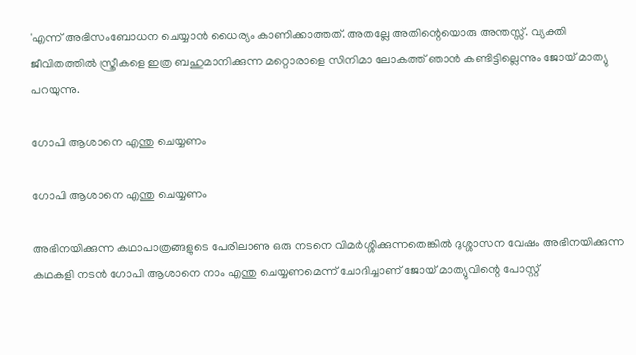'എന്ന് അഭിസംബോധന ചെയ്യാന്‍ ധൈര്യം കാണിക്കാത്തത്. അതല്ലേ അതിന്റെയൊരു അന്തസ്സ്. വ്യക്തി ജീവിതത്തില്‍ സ്ത്രീകളെ ഇത്ര ബഹുമാനിക്കുന്ന മറ്റൊരാളെ സിനിമാ ലോകത്ത് ഞാന്‍ കണ്ടിട്ടില്ലെന്നും ജോയ് മാത്യു പറയുന്നു.

ഗോപി ആശാനെ എന്തു ചെയ്യണം

ഗോപി ആശാനെ എന്തു ചെയ്യണം

അഭിനയിക്കുന്ന കഥാപാത്രങ്ങളുടെ പേരിലാണു ഒരു നടനെ വിമര്‍ശ്ശിക്കുന്നതെങ്കില്‍ ദുശ്ശാസന വേഷം അഭിനയിക്കുന്ന കഥകളി നടന്‍ ഗോപി ആശാനെ നാം എന്തു ചെയ്യണമെന്ന് ചോദിച്ചാണ് ജോയ് മാത്യുവിന്റെ പോസ്റ്റ്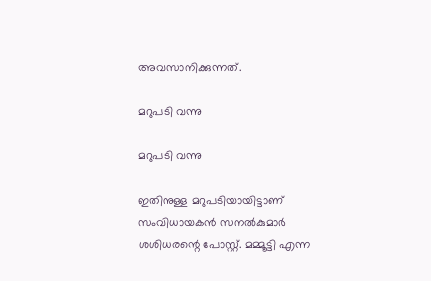അവസാനിക്കുന്നത്.

മറുപടി വന്നു

മറുപടി വന്നു

ഇതിനുള്ള മറുപടിയായിട്ടാണ് സംവിധായകന്‍ സനല്‍കുമാര്‍ ശശിധരന്റെ പോസ്റ്റ്. മമ്മൂട്ടി എന്ന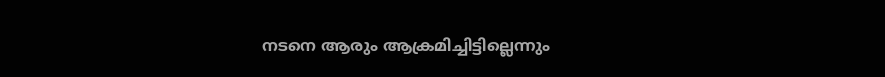നടനെ ആരും ആക്രമിച്ചിട്ടില്ലെന്നും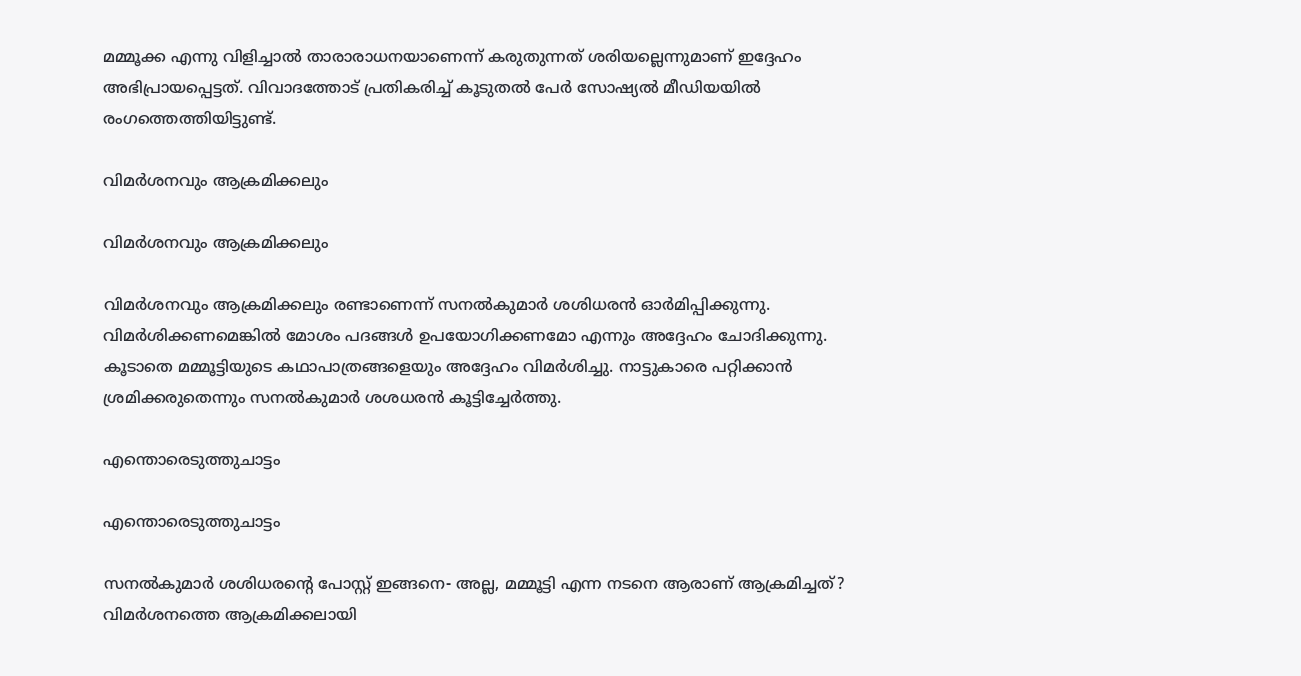മമ്മൂക്ക എന്നു വിളിച്ചാല്‍ താരാരാധനയാണെന്ന് കരുതുന്നത് ശരിയല്ലെന്നുമാണ് ഇദ്ദേഹം അഭിപ്രായപ്പെട്ടത്. വിവാദത്തോട് പ്രതികരിച്ച് കൂടുതല്‍ പേര്‍ സോഷ്യല്‍ മീഡിയയില്‍ രംഗത്തെത്തിയിട്ടുണ്ട്.

വിമര്‍ശനവും ആക്രമിക്കലും

വിമര്‍ശനവും ആക്രമിക്കലും

വിമര്‍ശനവും ആക്രമിക്കലും രണ്ടാണെന്ന് സനല്‍കുമാര്‍ ശശിധരന്‍ ഓര്‍മിപ്പിക്കുന്നു. വിമര്‍ശിക്കണമെങ്കില്‍ മോശം പദങ്ങള്‍ ഉപയോഗിക്കണമോ എന്നും അദ്ദേഹം ചോദിക്കുന്നു. കൂടാതെ മമ്മൂട്ടിയുടെ കഥാപാത്രങ്ങളെയും അദ്ദേഹം വിമര്‍ശിച്ചു. നാട്ടുകാരെ പറ്റിക്കാന്‍ ശ്രമിക്കരുതെന്നും സനല്‍കുമാര്‍ ശശധരന്‍ കൂട്ടിച്ചേര്‍ത്തു.

എന്തൊരെടുത്തുചാട്ടം

എന്തൊരെടുത്തുചാട്ടം

സനല്‍കുമാര്‍ ശശിധരന്റെ പോസ്റ്റ് ഇങ്ങനെ- അല്ല, മമ്മൂട്ടി എന്ന നടനെ ആരാണ് ആക്രമിച്ചത്? വിമര്‍ശനത്തെ ആക്രമിക്കലായി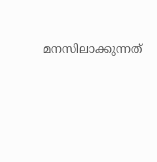മനസിലാക്കുന്നത്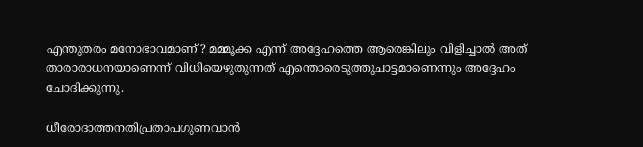എന്തുതരം മനോഭാവമാണ്? മമ്മൂക്ക എന്ന് അദ്ദേഹത്തെ ആരെങ്കിലും വിളിച്ചാല്‍ അത് താരാരാധനയാണെന്ന് വിധിയെഴുതുന്നത് എന്തൊരെടുത്തുചാട്ടമാണെന്നും അദ്ദേഹം ചോദിക്കുന്നു.

ധീരോദാത്തനതിപ്രതാപഗുണവാന്‍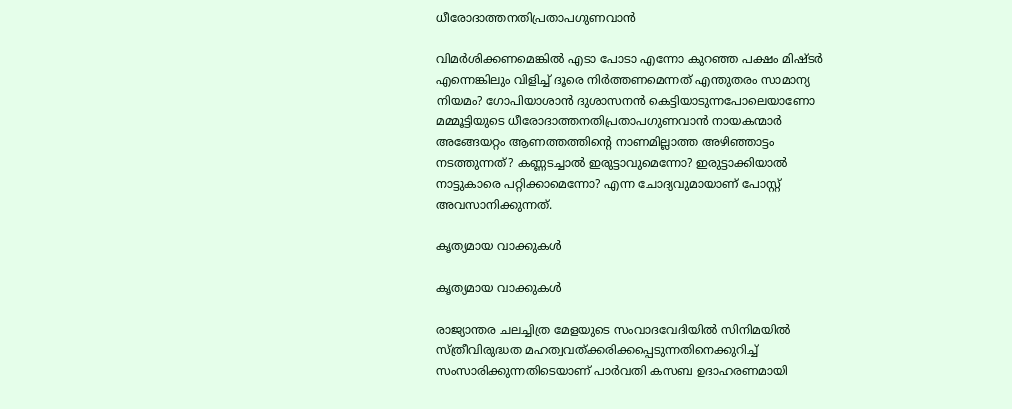ധീരോദാത്തനതിപ്രതാപഗുണവാന്‍

വിമര്‍ശിക്കണമെങ്കില്‍ എടാ പോടാ എന്നോ കുറഞ്ഞ പക്ഷം മിഷ്ടര്‍ എന്നെങ്കിലും വിളിച്ച് ദൂരെ നിര്‍ത്തണമെന്നത് എന്തുതരം സാമാന്യ നിയമം? ഗോപിയാശാന്‍ ദുശാസനന്‍ കെട്ടിയാടുന്നപോലെയാണോ മമ്മൂട്ടിയുടെ ധീരോദാത്തനതിപ്രതാപഗുണവാന്‍ നായകന്മാര്‍ അങ്ങേയറ്റം ആണത്തത്തിന്റെ നാണമില്ലാത്ത അഴിഞ്ഞാട്ടം നടത്തുന്നത്? കണ്ണടച്ചാല്‍ ഇരുട്ടാവുമെന്നോ? ഇരുട്ടാക്കിയാല്‍ നാട്ടുകാരെ പറ്റിക്കാമെന്നോ? എന്ന ചോദ്യവുമായാണ് പോസ്റ്റ് അവസാനിക്കുന്നത്.

കൃത്യമായ വാക്കുകള്‍

കൃത്യമായ വാക്കുകള്‍

രാജ്യാന്തര ചലച്ചിത്ര മേളയുടെ സംവാദവേദിയില്‍ സിനിമയില്‍ സ്ത്രീവിരുദ്ധത മഹത്വവത്ക്കരിക്കപ്പെടുന്നതിനെക്കുറിച്ച് സംസാരിക്കുന്നതിടെയാണ് പാര്‍വതി കസബ ഉദാഹരണമായി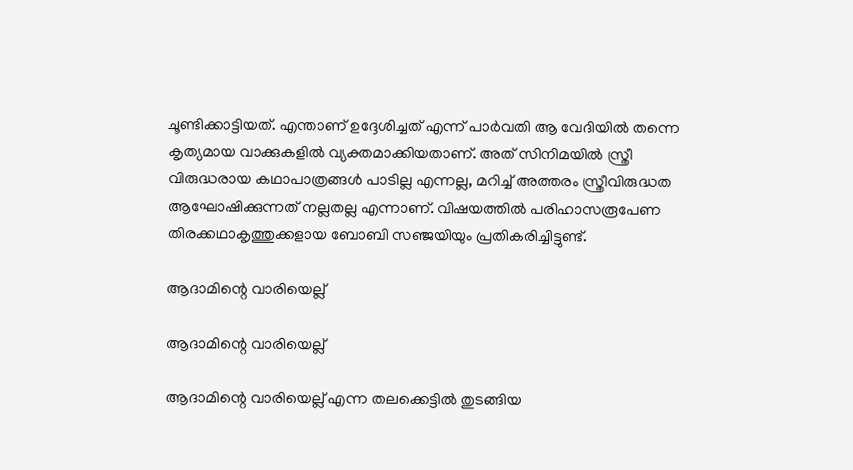ചൂണ്ടിക്കാട്ടിയത്. എന്താണ് ഉദ്ദേശിച്ചത് എന്ന് പാര്‍വതി ആ വേദിയില്‍ തന്നെ കൃത്യമായ വാക്കുകളില്‍ വ്യക്തമാക്കിയതാണ്. അത് സിനിമയില്‍ സ്ത്രീ വിരുദ്ധരായ കഥാപാത്രങ്ങള്‍ പാടില്ല എന്നല്ല, മറിച്ച് അത്തരം സ്ത്രീവിരുദ്ധത ആഘോഷിക്കുന്നത് നല്ലതല്ല എന്നാണ്. വിഷയത്തില്‍ പരിഹാസരൂപേണ തിരക്കഥാകൃത്തുക്കളായ ബോബി സഞ്ജയിയും പ്രതികരിച്ചിട്ടുണ്ട്.

ആദാമിന്റെ വാരിയെല്ല്

ആദാമിന്റെ വാരിയെല്ല്

ആദാമിന്റെ വാരിയെല്ല് എന്ന തലക്കെട്ടില്‍ തുടങ്ങിയ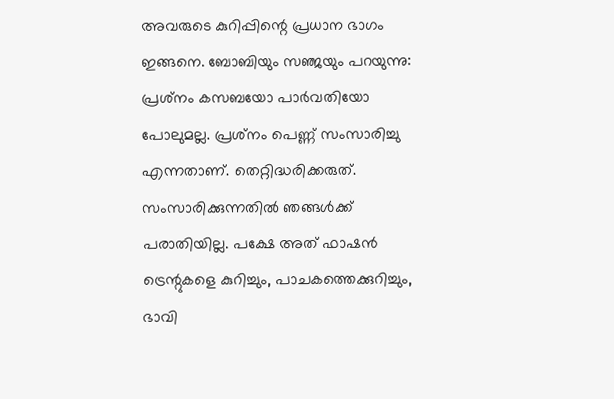അവരുടെ കുറിപ്പിന്റെ പ്രധാന ഭാഗം ഇങ്ങനെ. ബോബിയും സഞ്ജയും പറയുന്നു: പ്രശ്‌നം കസബയോ പാര്‍വതിയോ പോലുമല്ല. പ്രശ്‌നം പെണ്ണ് സംസാരിച്ചു എന്നതാണ്. തെറ്റിദ്ധരിക്കരുത്. സംസാരിക്കുന്നതില്‍ ഞങ്ങള്‍ക്ക് പരാതിയില്ല. പക്ഷേ അത് ഫാഷന്‍ ട്രെന്റുകളെ കുറിച്ചും, പാചകത്തെക്കുറിച്ചും, ഭാവി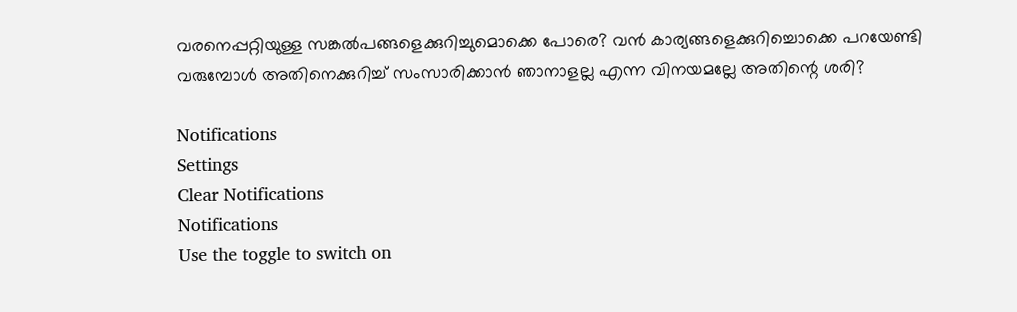വരനെപ്പറ്റിയുള്ള സങ്കല്‍പങ്ങളെക്കുറിച്ചുമൊക്കെ പോരെ? വന്‍ കാര്യങ്ങളെക്കുറിച്ചൊക്കെ പറയേണ്ടി വരുമ്പോള്‍ അതിനെക്കുറിച്ച് സംസാരിക്കാന്‍ ഞാനാളല്ല എന്ന വിനയമല്ലേ അതിന്റെ ശരി?

Notifications
Settings
Clear Notifications
Notifications
Use the toggle to switch on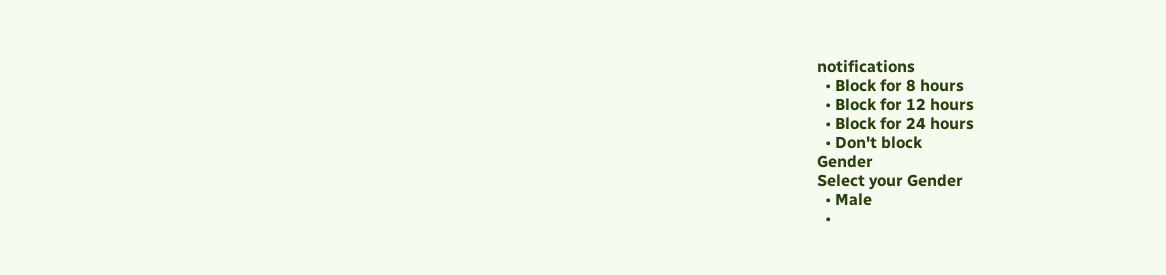notifications
  • Block for 8 hours
  • Block for 12 hours
  • Block for 24 hours
  • Don't block
Gender
Select your Gender
  • Male
  •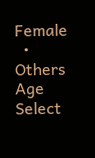Female
  • Others
Age
Select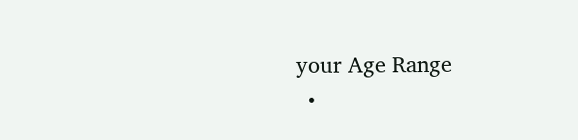your Age Range
  •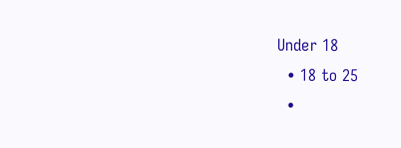Under 18
  • 18 to 25
  •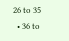26 to 35
  • 36 to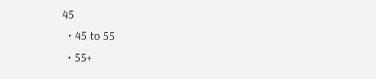45
  • 45 to 55
  • 55+